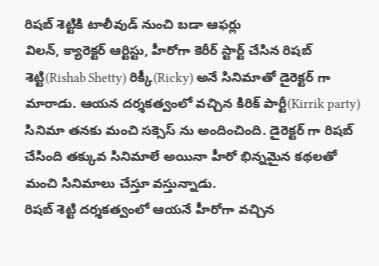రిషబ్ శెట్టికి టాలీవుడ్ నుంచి బడా ఆఫర్లు
విలన్, క్యారెక్టర్ ఆర్టిస్టు, హీరోగా కెరీర్ స్టార్ట్ చేసిన రిషబ్ శెట్టి(Rishab Shetty) రిక్కీ(Ricky) అనే సినిమాతో డైరెక్టర్ గా మారాడు. ఆయన దర్శకత్వంలో వచ్చిన కిరిక్ పార్టీ(Kirrik party) సినిమా తనకు మంచి సక్సెస్ ను అందించింది. డైరెక్టర్ గా రిషబ్ చేసింది తక్కువ సినిమాలే అయినా హీరో భిన్నమైన కథలతో మంచి సినిమాలు చేస్తూ వస్తున్నాడు.
రిషబ్ శెట్టి దర్శకత్వంలో ఆయనే హీరోగా వచ్చిన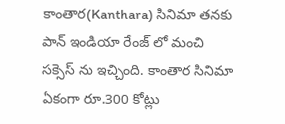కాంతార(Kanthara) సినిమా తనకు పాన్ ఇండియా రేంజ్ లో మంచి సక్సెస్ ను ఇచ్చింది. కాంతార సినిమా ఏకంగా రూ.300 కోట్లు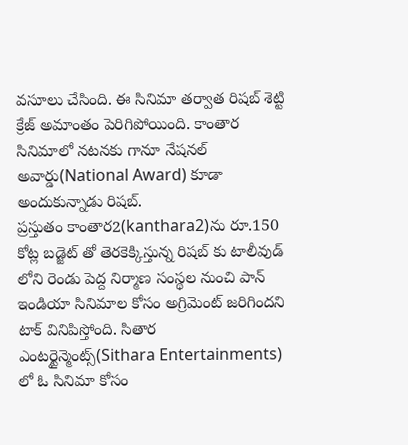వసూలు చేసింది. ఈ సినిమా తర్వాత రిషబ్ శెట్టి క్రేజ్ అమాంతం పెరిగిపోయింది. కాంతార సినిమాలో నటనకు గానూ నేషనల్ అవార్డు(National Award) కూడా అందుకున్నాడు రిషబ్.
ప్రస్తుతం కాంతార2(kanthara2)ను రూ.150 కోట్ల బడ్జెట్ తో తెరకెక్కిస్తున్న రిషబ్ కు టాలీవుడ్ లోని రెండు పెద్ద నిర్మాణ సంస్థల నుంచి పాన్ ఇండియా సినిమాల కోసం అగ్రిమెంట్ జరిగిందని టాక్ వినిపిస్తోంది. సితార ఎంటర్టైన్మెంట్స్(Sithara Entertainments) లో ఓ సినిమా కోసం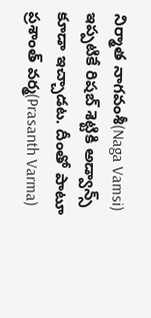నిర్మాత నాగవంశీ(Naga Vamsi) ఇప్పటికే రిషబ్ శెట్టికి అడ్వాన్స్ కూడా ఇచ్చాడట. దీంతో పాటూ ప్రశాంత్ వర్మ(Prasanth Varma)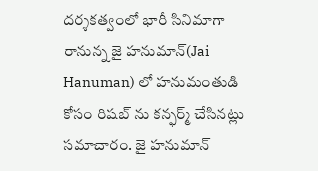దర్శకత్వంలో భారీ సినిమాగా రానున్న జై హనుమాన్(Jai Hanuman) లో హనుమంతుడి కోసం రిషబ్ ను కన్ఫర్మ్ చేసినట్లు సమాచారం. జై హనుమాన్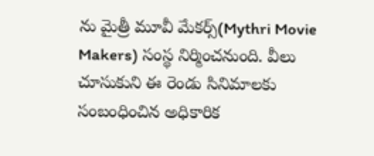ను మైత్రీ మూవీ మేకర్స్(Mythri Movie Makers) సంస్థ నిర్మించనుంది. వీలు చూసుకుని ఈ రెండు సినిమాలకు సంబంధించిన అధికారిక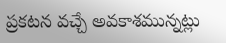ప్రకటన వచ్చే అవకాశమున్నట్లు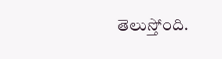తెలుస్తోంది.